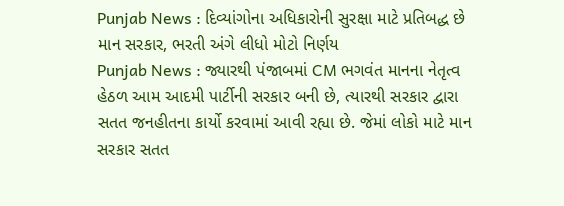Punjab News : દિવ્યાંગોના અધિકારોની સુરક્ષા માટે પ્રતિબદ્ધ છે માન સરકાર, ભરતી અંગે લીધો મોટો નિર્ણય
Punjab News : જ્યારથી પંજાબમાં CM ભગવંત માનના નેતૃત્વ હેઠળ આમ આદમી પાર્ટીની સરકાર બની છે, ત્યારથી સરકાર દ્વારા સતત જનહીતના કાર્યો કરવામાં આવી રહ્યા છે. જેમાં લોકો માટે માન સરકાર સતત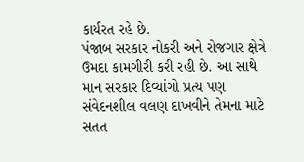કાર્યરત રહે છે.
પંજાબ સરકાર નોકરી અને રોજગાર ક્ષેત્રે ઉમદા કામગીરી કરી રહી છે. આ સાથે માન સરકાર દિવ્યાંગો પ્રત્ય પણ સંવેદનશીલ વલણ દાખવીને તેમના માટે સતત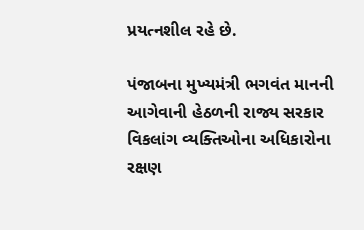પ્રયત્નશીલ રહે છે.

પંજાબના મુખ્યમંત્રી ભગવંત માનની આગેવાની હેઠળની રાજ્ય સરકાર વિકલાંગ વ્યક્તિઓના અધિકારોના રક્ષણ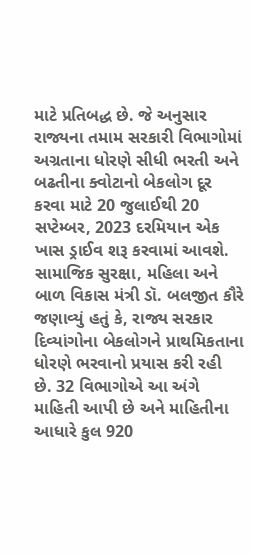માટે પ્રતિબદ્ધ છે. જે અનુસાર રાજ્યના તમામ સરકારી વિભાગોમાં અગ્રતાના ધોરણે સીધી ભરતી અને બઢતીના ક્વોટાનો બેકલોગ દૂર કરવા માટે 20 જુલાઈથી 20 સપ્ટેમ્બર, 2023 દરમિયાન એક ખાસ ડ્રાઈવ શરૂ કરવામાં આવશે.
સામાજિક સુરક્ષા, મહિલા અને બાળ વિકાસ મંત્રી ડૉ. બલજીત કૌરે જણાવ્યું હતું કે, રાજ્ય સરકાર દિવ્યાંગોના બેકલોગને પ્રાથમિકતાના ધોરણે ભરવાનો પ્રયાસ કરી રહી છે. 32 વિભાગોએ આ અંગે માહિતી આપી છે અને માહિતીના આધારે કુલ 920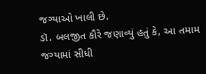જગ્યાઓ ખાલી છે.
ડૉ. બલજીત કૌરે જણાવ્યું હતું કે, આ તમામ જગ્યામાં સીધી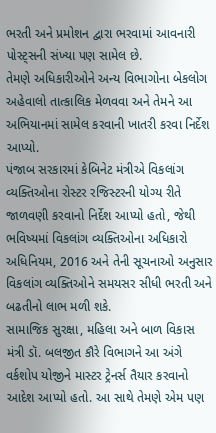ભરતી અને પ્રમોશન દ્વારા ભરવામાં આવનારી પોસ્ટ્સની સંખ્યા પણ સામેલ છે.
તેમણે અધિકારીઓને અન્ય વિભાગોના બેકલોગ અહેવાલો તાત્કાલિક મેળવવા અને તેમને આ અભિયાનમાં સામેલ કરવાની ખાતરી કરવા નિર્દેશ આપ્યો.
પંજાબ સરકારમાં કેબિનેટ મંત્રીએ વિકલાંગ વ્યક્તિઓના રોસ્ટર રજિસ્ટરની યોગ્ય રીતે જાળવણી કરવાનો નિર્દેશ આપ્યો હતો, જેથી ભવિષ્યમાં વિકલાંગ વ્યક્તિઓના અધિકારો અધિનિયમ, 2016 અને તેની સૂચનાઓ અનુસાર વિકલાંગ વ્યક્તિઓને સમયસર સીધી ભરતી અને બઢતીનો લાભ મળી શકે.
સામાજિક સુરક્ષા, મહિલા અને બાળ વિકાસ મંત્રી ડૉ. બલજીત કૌરે વિભાગને આ અંગે વર્કશોપ યોજીને માસ્ટર ટ્રેનર્સ તૈયાર કરવાનો આદેશ આપ્યો હતો. આ સાથે તેમણે એમ પણ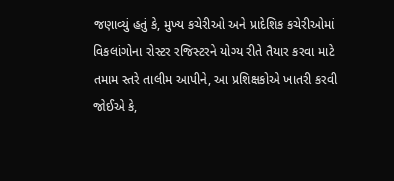જણાવ્યું હતું કે, મુખ્ય કચેરીઓ અને પ્રાદેશિક કચેરીઓમાં વિકલાંગોના રોસ્ટર રજિસ્ટરને યોગ્ય રીતે તૈયાર કરવા માટે તમામ સ્તરે તાલીમ આપીને, આ પ્રશિક્ષકોએ ખાતરી કરવી જોઈએ કે,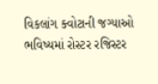વિકલાંગ ક્વોટાની જગ્યાઓ ભવિષ્યમાં રોસ્ટર રજિસ્ટર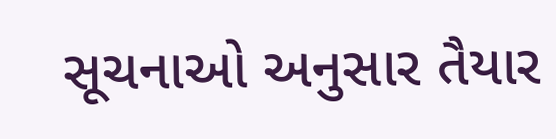સૂચનાઓ અનુસાર તૈયાર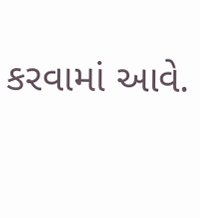કરવામાં આવે.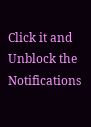Click it and Unblock the Notifications